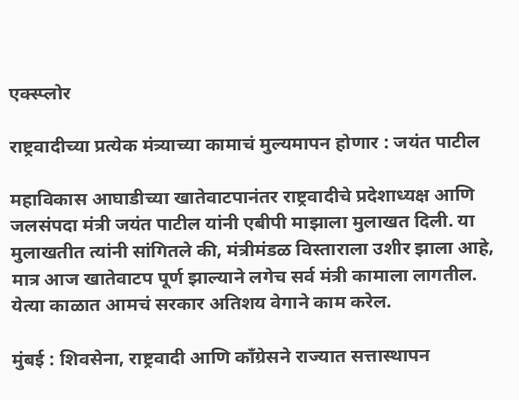एक्स्प्लोर

राष्ट्रवादीच्या प्रत्येक मंत्र्याच्या कामाचं मुल्यमापन होणार : जयंत पाटील

महाविकास आघाडीच्या खातेवाटपानंतर राष्ट्रवादीचे प्रदेशाध्यक्ष आणि जलसंपदा मंत्री जयंत पाटील यांनी एबीपी माझाला मुलाखत दिली. या मुलाखतीत त्यांनी सांगितले की, मंत्रीमंडळ विस्ताराला उशीर झाला आहे, मात्र आज खातेवाटप पूर्ण झाल्याने लगेच सर्व मंत्री कामाला लागतील. येत्या काळात आमचं सरकार अतिशय वेगाने काम करेल.

मुंबई : शिवसेना, राष्ट्रवादी आणि काँग्रेसने राज्यात सत्तास्थापन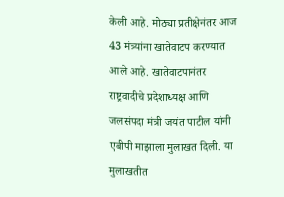केली आहे. मोठ्या प्रतीक्षेनंतर आज 43 मंत्र्यांना खातेवाटप करण्यात आले आहे. खातेवाटपानंतर राष्ट्रवादीचे प्रदेशाध्यक्ष आणि जलसंपदा मंत्री जयंत पाटील यांनी एबीपी माझाला मुलाखत दिली. या मुलाखतीत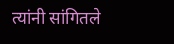त्यांनी सांगितले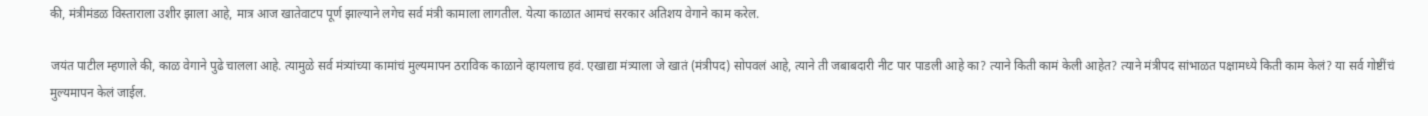की, मंत्रीमंडळ विस्ताराला उशीर झाला आहे, मात्र आज खातेवाटप पूर्ण झाल्याने लगेच सर्व मंत्री कामाला लागतील. येत्या काळात आमचं सरकार अतिशय वेगाने काम करेल.

जयंत पाटील म्हणाले की, काळ वेगाने पुढे चालला आहे. त्यामुळे सर्व मंत्र्यांच्या कामांचं मुल्यमापन ठराविक काळाने व्हायलाच हवं. एखाद्या मंत्र्याला जे खातं (मंत्रीपद) सोपवलं आहे, त्याने ती जबाबदारी नीट पार पाडली आहे का? त्याने किती कामं केली आहेत? त्याने मंत्रीपद सांभाळत पक्षामध्ये किती काम केलं? या सर्व गोष्टींचं मुल्यमापन केलं जाईल.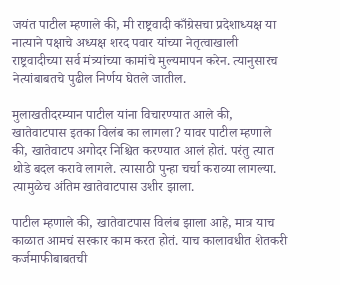जयंत पाटील म्हणाले की, मी राष्ट्रवादी काँग्रेसचा प्रदेशाध्यक्ष या नात्याने पक्षाचे अध्यक्ष शरद पवार यांच्या नेतृत्वाखाली राष्ट्रवादीच्या सर्व मंत्र्यांच्या कामांचे मुल्यमापन करेन. त्यानुसारच नेत्यांबाबतचे पुढील निर्णय घेतले जातील.

मुलाखतीदरम्यान पाटील यांना विचारण्यात आले की, खातेवाटपास इतका विलंब का लागला? यावर पाटील म्हणाले की, खातेवाटप अगोदर निश्चित करण्यात आलं होतं. परंतु त्यात थोडे बदल करावे लागले. त्यासाठी पुन्हा चर्चा कराव्या लागल्या. त्यामुळेच अंतिम खातेवाटपास उशीर झाला.

पाटील म्हणाले की, खातेवाटपास विलंब झाला आहे, मात्र याच काळात आमचं सरकार काम करत होतं. याच कालावधीत शेतकरी कर्जमाफीबाबतची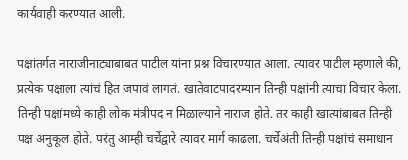कार्यवाही करण्यात आली.

पक्षांतर्गत नाराजीनाट्याबाबत पाटील यांना प्रश्न विचारण्यात आला. त्यावर पाटील म्हणाले की, प्रत्येक पक्षाला त्यांचं हित जपावं लागतं. खातेवाटपादरम्यान तिन्ही पक्षांनी त्याचा विचार केला. तिन्ही पक्षांमध्ये काही लोक मंत्रीपद न मिळाल्याने नाराज होते. तर काही खात्यांबाबत तिन्ही पक्ष अनुकूल होते. परंतु आम्ही चर्चेद्वारे त्यावर मार्ग काढला. चर्चेअंती तिन्ही पक्षांचं समाधान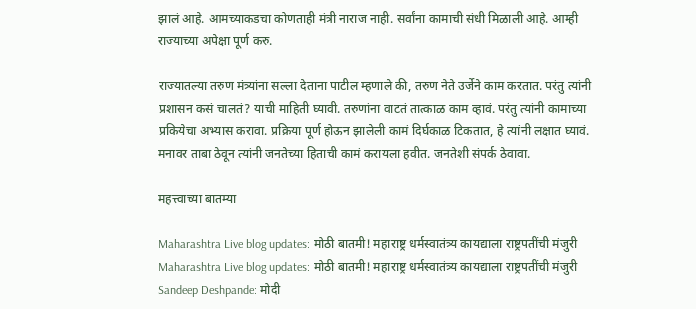झालं आहे. आमच्याकडचा कोणताही मंत्री नाराज नाही. सर्वांना कामाची संधी मिळाली आहे. आम्ही राज्याच्या अपेक्षा पूर्ण करु.

राज्यातल्या तरुण मंत्र्यांना सल्ला देताना पाटील म्हणाले की, तरुण नेते उर्जेने काम करतात. परंतु त्यांनी प्रशासन कसं चालतं? याची माहिती घ्यावी. तरुणांना वाटतं तात्काळ काम व्हावं. परंतु त्यांनी कामाच्या प्रकियेचा अभ्यास करावा. प्रक्रिया पूर्ण होऊन झालेली कामं दिर्घकाळ टिकतात, हे त्यांनी लक्षात घ्यावं. मनावर ताबा ठेवून त्यांनी जनतेच्या हिताची कामं करायला हवीत. जनतेशी संपर्क ठेवावा.

महत्त्वाच्या बातम्या

Maharashtra Live blog updates: मोठी बातमी! महाराष्ट्र धर्मस्वातंत्र्य कायद्याला राष्ट्रपतींची मंजुरी
Maharashtra Live blog updates: मोठी बातमी! महाराष्ट्र धर्मस्वातंत्र्य कायद्याला राष्ट्रपतींची मंजुरी
Sandeep Deshpande: मोदी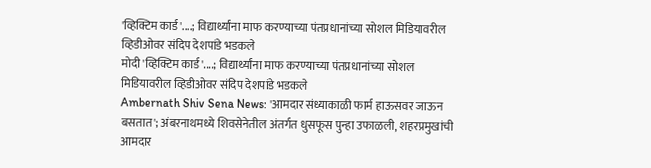'व्हिक्टिम कार्ड'....; विद्यार्थ्यांना माफ करण्याच्या पंतप्रधानांच्या सोशल मिडियावरील व्हिडीओवर संदिप देशपांडे भडकले
मोदी 'व्हिक्टिम कार्ड'....; विद्यार्थ्यांना माफ करण्याच्या पंतप्रधानांच्या सोशल मिडियावरील व्हिडीओवर संदिप देशपांडे भडकले
Ambernath Shiv Sena News: 'आमदार संध्याकाळी फार्म हाऊसवर जाऊन बसतात'; अंबरनाथमध्ये शिवसेनेतील अंतर्गत धुसफूस पुन्हा उफाळली, शहरप्रमुखांची आमदार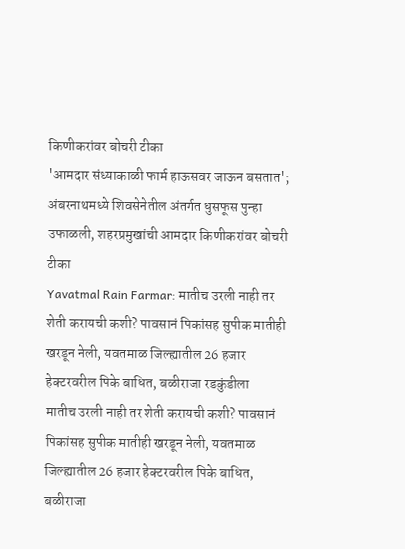किणीकरांवर बोचरी टीका
'आमदार संध्याकाळी फार्म हाऊसवर जाऊन बसतात'; अंबरनाथमध्ये शिवसेनेतील अंतर्गत धुसफूस पुन्हा उफाळली, शहरप्रमुखांची आमदार किणीकरांवर बोचरी टीका
Yavatmal Rain Farmar: मातीच उरली नाही तर शेती करायची कशी? पावसानं पिकांसह सुपीक मातीही खरडून नेली, यवतमाळ जिल्ह्यातील 26 हजार हेक्टरवरील पिके बाधित, बळीराजा रडकुंडीला
मातीच उरली नाही तर शेती करायची कशी? पावसानं पिकांसह सुपीक मातीही खरडून नेली, यवतमाळ जिल्ह्यातील 26 हजार हेक्टरवरील पिके बाधित, बळीराजा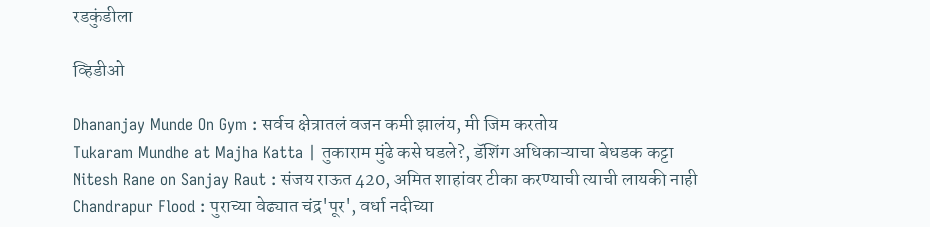रडकुंडीला

व्हिडीओ

Dhananjay Munde On Gym : सर्वच क्षेत्रातलं वजन कमी झालंय, मी जिम करतोय
Tukaram Mundhe at Majha Katta | तुकाराम मुंढे कसे घडले?, डॅशिंग अधिकाऱ्याचा बेधडक कट्टा
Nitesh Rane on Sanjay Raut : संजय राऊत 420, अमित शाहांवर टीका करण्याची त्याची लायकी नाही
Chandrapur Flood : पुराच्या वेढ्यात चंद्र'पूर', वर्धा नदीच्या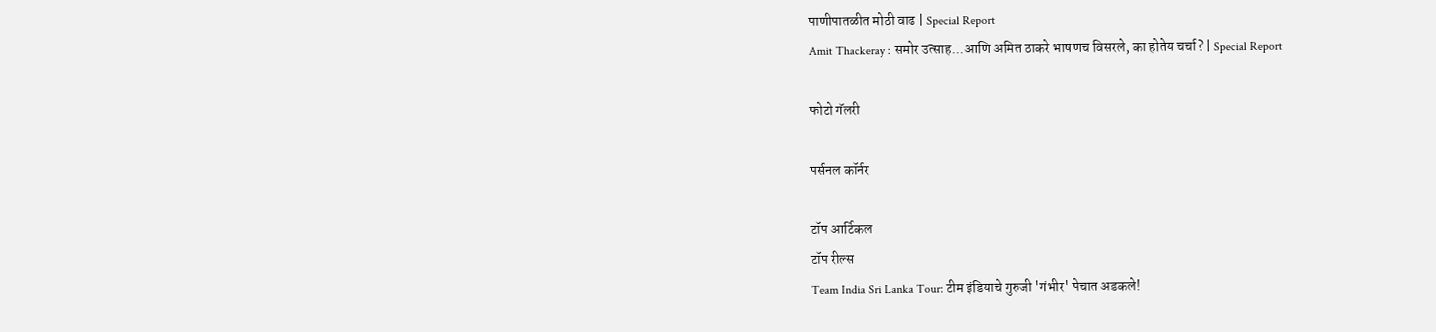पाणीपातळीत मोठी वाढ | Special Report
Amit Thackeray : समोर उत्साह...आणि अमित ठाकरे भाषणच विसरले, का होतेय चर्चा? | Special Report

फोटो गॅलरी

पर्सनल कॉर्नर

टॉप आर्टिकल
टॉप रील्स
Team India Sri Lanka Tour: टीम इंडियाचे गुरुजी 'गंभीर' पेचात अडकले!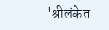'श्रीलंकेत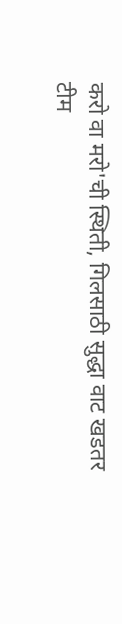करो वा मरो'ची स्थिती, गिलसाठी सुद्धा वाट खडतर
टीम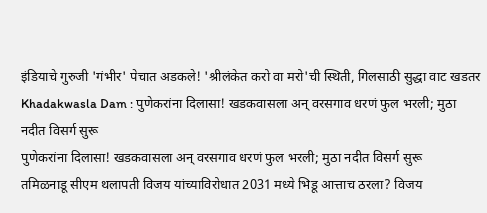इंडियाचे गुरुजी 'गंभीर' पेचात अडकले! 'श्रीलंकेत करो वा मरो'ची स्थिती, गिलसाठी सुद्धा वाट खडतर
Khadakwasla Dam : पुणेकरांना दिलासा! खडकवासला अन् वरसगाव धरणं फुल भरली; मुठा नदीत विसर्ग सुरू
पुणेकरांना दिलासा! खडकवासला अन् वरसगाव धरणं फुल भरली; मुठा नदीत विसर्ग सुरू
तमिळनाडू सीएम थलापती विजय यांच्याविरोधात 2031 मध्ये भिडू आत्ताच ठरला? विजय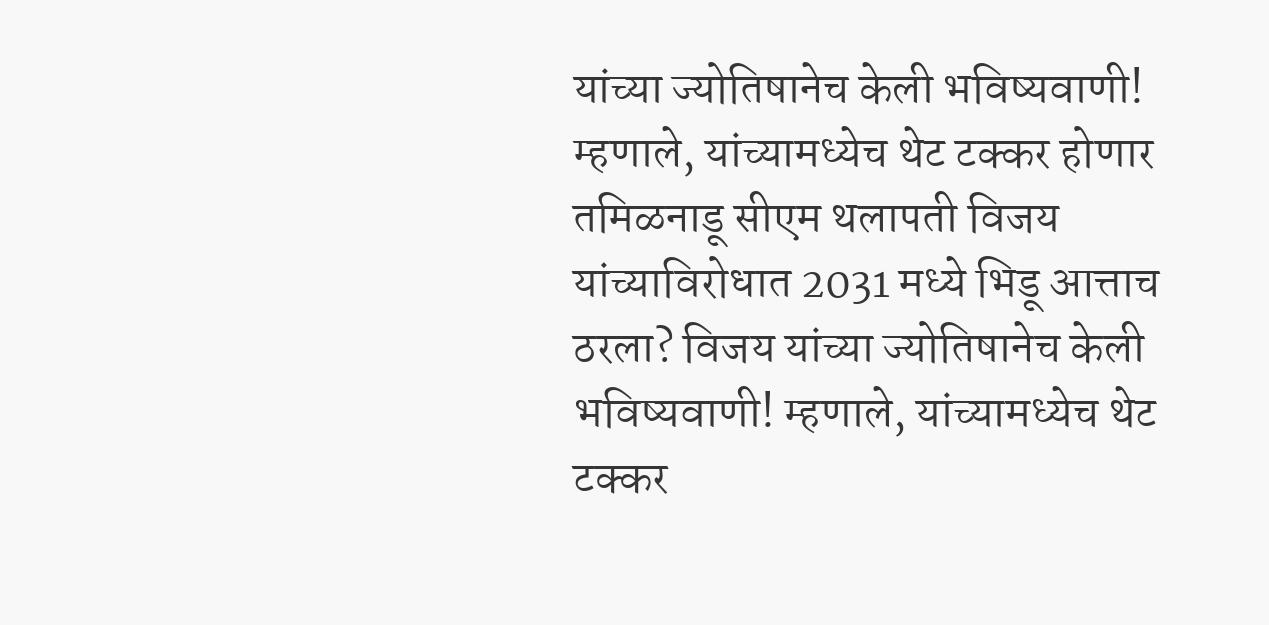यांच्या ज्योतिषानेच केली भविष्यवाणी! म्हणाले, यांच्यामध्येच थेट टक्कर होणार
तमिळनाडू सीएम थलापती विजय यांच्याविरोधात 2031 मध्ये भिडू आत्ताच ठरला? विजय यांच्या ज्योतिषानेच केली भविष्यवाणी! म्हणाले, यांच्यामध्येच थेट टक्कर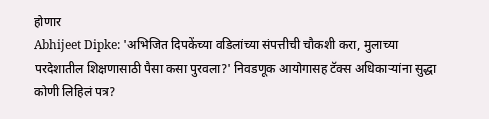होणार
Abhijeet Dipke: 'अभिजित दिपकेंच्या वडिलांच्या संपत्तीची चौकशी करा, मुलाच्या परदेशातील शिक्षणासाठी पैसा कसा पुरवला?' निवडणूक आयोगासह टॅक्स अधिकाऱ्यांना सुद्धा कोणी लिहिलं पत्र?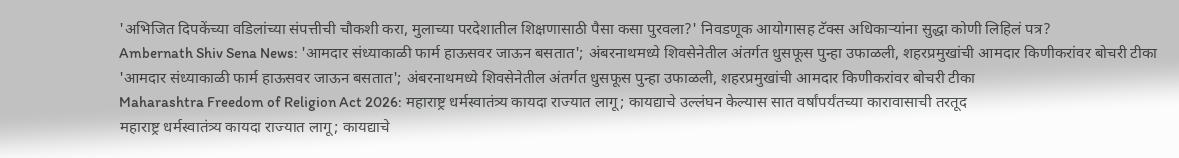'अभिजित दिपकेंच्या वडिलांच्या संपत्तीची चौकशी करा, मुलाच्या परदेशातील शिक्षणासाठी पैसा कसा पुरवला?' निवडणूक आयोगासह टॅक्स अधिकाऱ्यांना सुद्धा कोणी लिहिलं पत्र?
Ambernath Shiv Sena News: 'आमदार संध्याकाळी फार्म हाऊसवर जाऊन बसतात'; अंबरनाथमध्ये शिवसेनेतील अंतर्गत धुसफूस पुन्हा उफाळली, शहरप्रमुखांची आमदार किणीकरांवर बोचरी टीका
'आमदार संध्याकाळी फार्म हाऊसवर जाऊन बसतात'; अंबरनाथमध्ये शिवसेनेतील अंतर्गत धुसफूस पुन्हा उफाळली, शहरप्रमुखांची आमदार किणीकरांवर बोचरी टीका
Maharashtra Freedom of Religion Act 2026: महाराष्ट्र धर्मस्वातंत्र्य कायदा राज्यात लागू; कायद्याचे उल्लंघन केल्यास सात वर्षांपर्यंतच्या कारावासाची तरतूद
महाराष्ट्र धर्मस्वातंत्र्य कायदा राज्यात लागू; कायद्याचे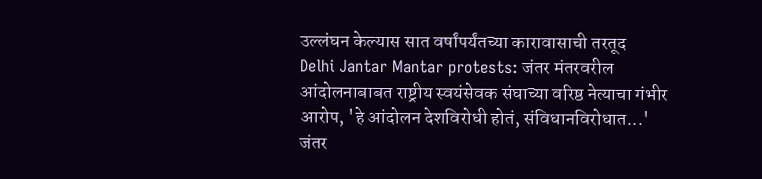उल्लंघन केल्यास सात वर्षांपर्यंतच्या कारावासाची तरतूद
Delhi Jantar Mantar protests: जंतर मंतरवरील आंदोलनाबाबत राष्ट्रीय स्वयंसेवक संघाच्या वरिष्ठ नेत्याचा गंभीर आरोप, 'हे आंदोलन देशविरोधी होतं, संविधानविरोधात...'
जंतर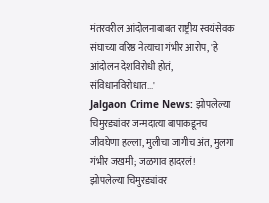मंतरवरील आंदोलनाबाबत राष्ट्रीय स्वयंसेवक संघाच्या वरिष्ठ नेत्याचा गंभीर आरोप, 'हे आंदोलन देशविरोधी होतं, संविधानविरोधात...'
Jalgaon Crime News: झोपलेल्या चिमुरड्यांवर जन्मदात्या बापाकडूनच जीवघेणा हल्ला, मुलीचा जागीच अंत, मुलगा गंभीर जखमी; जळगाव हादरलं!
झोपलेल्या चिमुरड्यांवर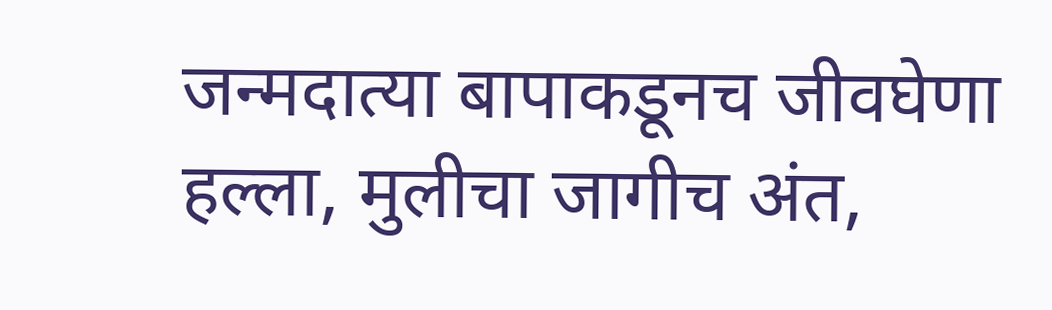जन्मदात्या बापाकडूनच जीवघेणा हल्ला, मुलीचा जागीच अंत,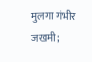मुलगा गंभीर जखमी;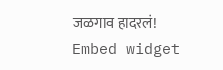जळगाव हादरलं!
Embed widget